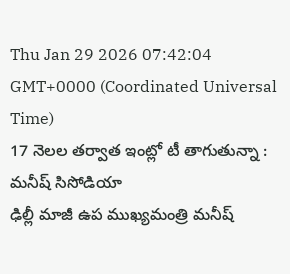Thu Jan 29 2026 07:42:04 GMT+0000 (Coordinated Universal Time)
17 నెలల తర్వాత ఇంట్లో టీ తాగుతున్నా : మనీష్ సిసోడియా
ఢిల్లీ మాజీ ఉప ముఖ్యమంత్రి మనీష్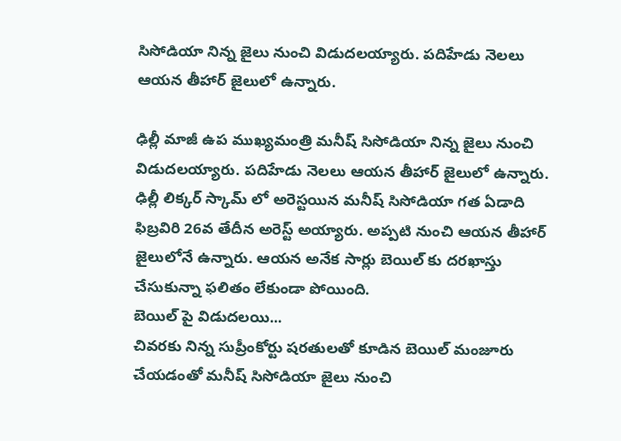సిసోడియా నిన్న జైలు నుంచి విడుదలయ్యారు. పదిహేడు నెలలు ఆయన తీహార్ జైలులో ఉన్నారు.

ఢిల్లీ మాజీ ఉప ముఖ్యమంత్రి మనీష్ సిసోడియా నిన్న జైలు నుంచి విడుదలయ్యారు. పదిహేడు నెలలు ఆయన తీహార్ జైలులో ఉన్నారు. ఢిల్లీ లిక్కర్ స్కామ్ లో అరెస్టయిన మనీష్ సిసోడియా గత ఏడాది ఫిబ్రవిరి 26వ తేదీన అరెస్ట్ అయ్యారు. అప్పటి నుంచి ఆయన తీహార్ జైలులోనే ఉన్నారు. ఆయన అనేక సార్లు బెయిల్ కు దరఖాస్తు చేసుకున్నా ఫలితం లేకుండా పోయింది.
బెయిల్ పై విడుదలయి...
చివరకు నిన్న సుప్రీంకోర్టు షరతులతో కూడిన బెయిల్ మంజూరు చేయడంతో మనీష్ సిసోడియా జైలు నుంచి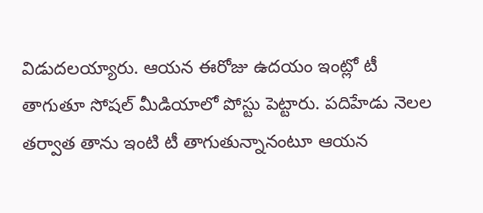విడుదలయ్యారు. ఆయన ఈరోజు ఉదయం ఇంట్లో టీ తాగుతూ సోషల్ మీడియాలో పోస్టు పెట్టారు. పదిహేడు నెలల తర్వాత తాను ఇంటి టీ తాగుతున్నానంటూ ఆయన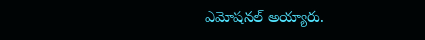ఎమోషనల్ అయ్యారు.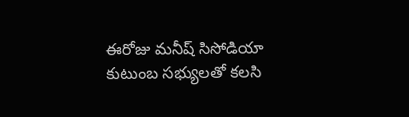ఈరోజు మనీష్ సిసోడియా కుటుంబ సభ్యులతో కలసి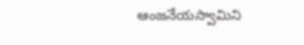ఆంజనేయస్వామిని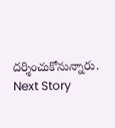దర్శించుకోనున్నారు.
Next Story